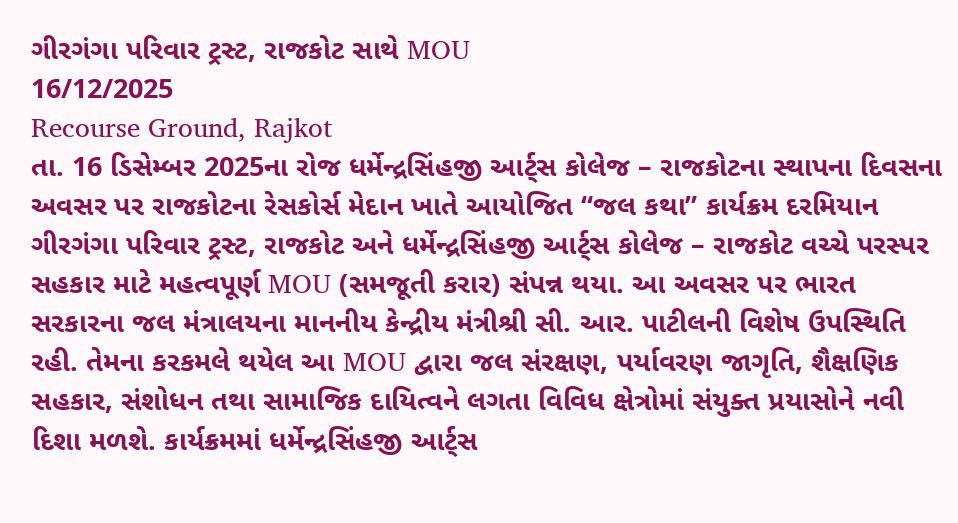ગીરગંગા પરિવાર ટ્રસ્ટ, રાજકોટ સાથે MOU
16/12/2025
Recourse Ground, Rajkot
તા. 16 ડિસેમ્બર 2025ના રોજ ધર્મેન્દ્રસિંહજી આર્ટ્સ કોલેજ – રાજકોટના સ્થાપના દિવસના અવસર પર રાજકોટના રેસકોર્સ મેદાન ખાતે આયોજિત “જલ કથા” કાર્યક્રમ દરમિયાન ગીરગંગા પરિવાર ટ્રસ્ટ, રાજકોટ અને ધર્મેન્દ્રસિંહજી આર્ટ્સ કોલેજ – રાજકોટ વચ્ચે પરસ્પર સહકાર માટે મહત્વપૂર્ણ MOU (સમજૂતી કરાર) સંપન્ન થયા. આ અવસર પર ભારત સરકારના જલ મંત્રાલયના માનનીય કેન્દ્રીય મંત્રીશ્રી સી. આર. પાટીલની વિશેષ ઉપસ્થિતિ રહી. તેમના કરકમલે થયેલ આ MOU દ્વારા જલ સંરક્ષણ, પર્યાવરણ જાગૃતિ, શૈક્ષણિક સહકાર, સંશોધન તથા સામાજિક દાયિત્વને લગતા વિવિધ ક્ષેત્રોમાં સંયુક્ત પ્રયાસોને નવી દિશા મળશે. કાર્યક્રમમાં ધર્મેન્દ્રસિંહજી આર્ટ્સ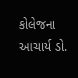કોલેજના આચાર્ય ડો.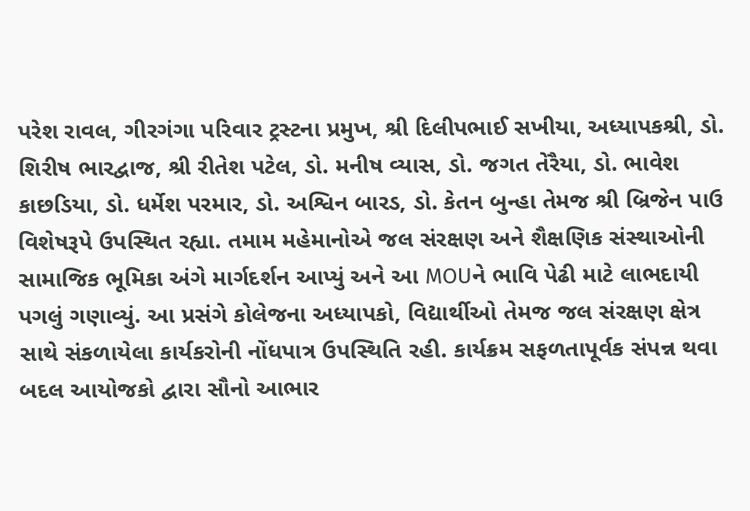પરેશ રાવલ, ગીરગંગા પરિવાર ટ્રસ્ટના પ્રમુખ, શ્રી દિલીપભાઈ સખીયા, અધ્યાપકશ્રી, ડો. શિરીષ ભારદ્વાજ, શ્રી રીતેશ પટેલ, ડો. મનીષ વ્યાસ, ડો. જગત તેરૈયા, ડો. ભાવેશ કાછડિયા, ડો. ધર્મેશ પરમાર, ડો. અશ્વિન બારડ, ડો. કેતન બુન્હા તેમજ શ્રી બ્રિજેન પાઉ વિશેષરૂપે ઉપસ્થિત રહ્યા. તમામ મહેમાનોએ જલ સંરક્ષણ અને શૈક્ષણિક સંસ્થાઓની સામાજિક ભૂમિકા અંગે માર્ગદર્શન આપ્યું અને આ MOUને ભાવિ પેઢી માટે લાભદાયી પગલું ગણાવ્યું. આ પ્રસંગે કોલેજના અધ્યાપકો, વિદ્યાર્થીઓ તેમજ જલ સંરક્ષણ ક્ષેત્ર સાથે સંકળાયેલા કાર્યકરોની નોંધપાત્ર ઉપસ્થિતિ રહી. કાર્યક્રમ સફળતાપૂર્વક સંપન્ન થવા બદલ આયોજકો દ્વારા સૌનો આભાર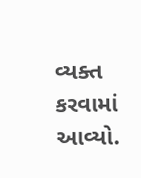વ્યક્ત કરવામાં આવ્યો.